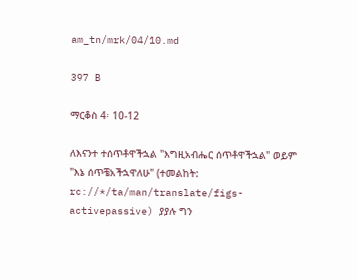am_tn/mrk/04/10.md

397 B

ማርቆስ 4፡ 10-12

ለእናንተ ተሰጥቶዋችኋል "እግዚአብሔር ሰጥቶዋችኋል" ወይም "እኔ ሰጥቼአችኋዋለሁ" (ተመልከት: rc://*/ta/man/translate/figs-activepassive) ያያሉ ግን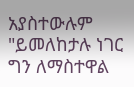አያስተውሉም "ይመለከታሉ ነገር ግን ለማስተዋል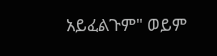አይፈልጉም" ወይም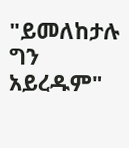"ይመለከታሉ ግን አይረዱም"